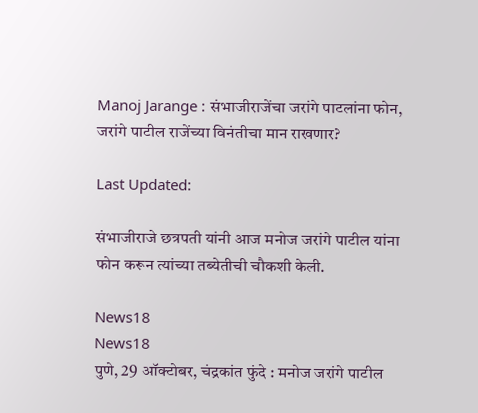Manoj Jarange : संभाजीराजेंचा जरांगे पाटलांना फोन, जरांगे पाटील राजेंच्या विनंतीचा मान राखणार?

Last Updated:

संभाजीराजे छत्रपती यांनी आज मनोज जरांगे पाटील यांना फोन करून त्यांच्या तब्येतीची चौकशी केली.

News18
News18
पुणे, 29 ऑक्टोबर, चंद्रकांत फुंदे : मनोज जरांगे पाटील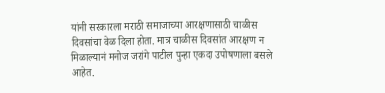यांनी सरकारला मराठी समाजाच्या आरक्षणासाठी चाळीस दिवसांचा वेळ दिला होता. मात्र चाळीस दिवसांत आरक्षण न मिळाल्यानं मनोज जरांगे पाटील पुन्हा एकदा उपोषणाला बसले आहेत.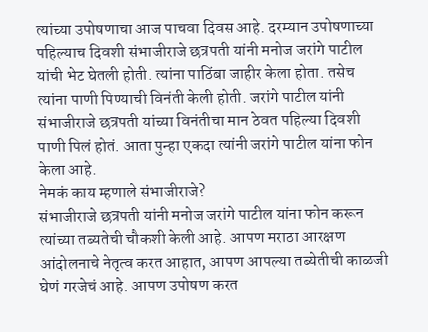त्यांच्या उपोषणाचा आज पाचवा दिवस आहे. दरम्यान उपोषणाच्या पहिल्याच दिवशी संभाजीराजे छत्रपती यांनी मनोज जरांगे पाटील यांची भेट घेतली होती. त्यांना पाठिंबा जाहीर केला होता. तसेच त्यांना पाणी पिण्याची विनंती केली होती. जरांगे पाटील यांनी संभाजीराजे छत्रपती यांच्या विनंतीचा मान ठेवत पहिल्या दिवशी पाणी पिलं होतं. आता पुन्हा एकदा त्यांनी जरांगे पाटील यांना फोन केला आहे.
नेमकं काय म्हणाले संभाजीराजे?
संभाजीराजे छत्रपती यांनी मनोज जरांगे पाटील यांना फोन करून त्यांच्या तब्यतेची चौकशी केली आहे. आपण मराठा आरक्षण आंदोलनाचे नेतृत्व करत आहात, आपण आपल्या तब्येतीची काळजी घेणं गरजेचं आहे. आपण उपोषण करत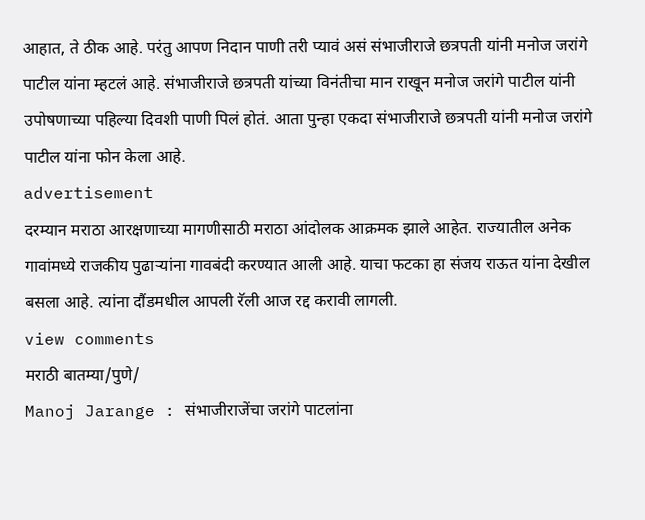आहात, ते ठीक आहे. परंतु आपण निदान पाणी तरी प्यावं असं संभाजीराजे छत्रपती यांनी मनोज जरांगे पाटील यांना म्हटलं आहे. संभाजीराजे छत्रपती यांच्या विनंतीचा मान राखून मनोज जरांगे पाटील यांनी उपोषणाच्या पहिल्या दिवशी पाणी पिलं होतं. आता पुन्हा एकदा संभाजीराजे छत्रपती यांनी मनोज जरांगे पाटील यांना फोन केला आहे.
advertisement
दरम्यान मराठा आरक्षणाच्या मागणीसाठी मराठा आंदोलक आक्रमक झाले आहेत. राज्यातील अनेक गावांमध्ये राजकीय पुढाऱ्यांना गावबंदी करण्यात आली आहे. याचा फटका हा संजय राऊत यांना देखील बसला आहे. त्यांना दौंडमधील आपली रॅली आज रद्द करावी लागली.
view comments
मराठी बातम्या/पुणे/
Manoj Jarange : संभाजीराजेंचा जरांगे पाटलांना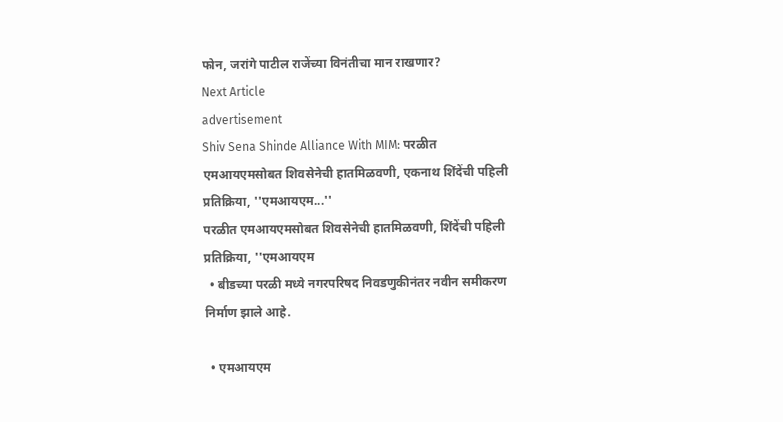फोन, जरांगे पाटील राजेंच्या विनंतीचा मान राखणार?
Next Article
advertisement
Shiv Sena Shinde Alliance With MIM: परळीत एमआयएमसोबत शिवसेनेची हातमिळवणी, एकनाथ शिंदेंची पहिली प्रतिक्रिया, ''एमआयएम...''
परळीत एमआयएमसोबत शिवसेनेची हातमिळवणी, शिंदेंची पहिली प्रतिक्रिया, ''एमआयएम
  • बीडच्या परळी मध्ये नगरपरिषद निवडणुकीनंतर नवीन समीकरण निर्माण झाले आहे.

  • एमआयएम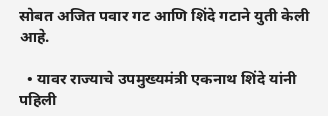सोबत अजित पवार गट आणि शिंदे गटाने युती केली आहे.

  • यावर राज्याचे उपमुख्यमंत्री एकनाथ शिंदे यांनी पहिली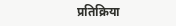प्रतिक्रिया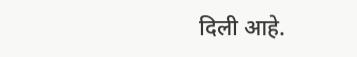दिली आहे.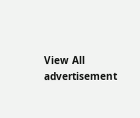View All
advertisement